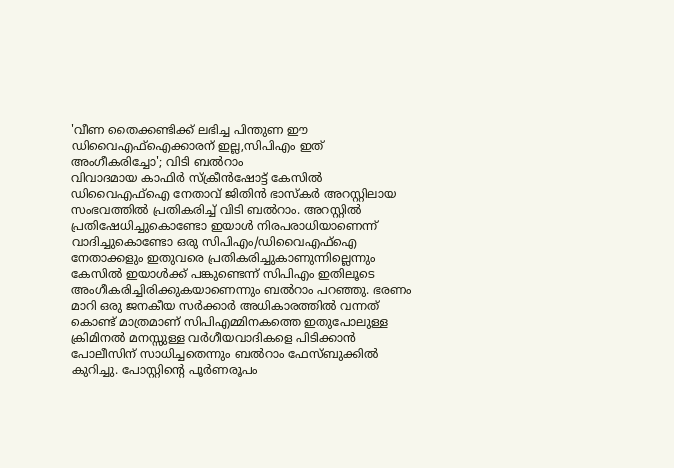'വീണ തൈക്കണ്ടിക്ക് ലഭിച്ച പിന്തുണ ഈ ഡിവൈഎഫ്ഐക്കാരന് ഇല്ല,സിപിഎം ഇത് അംഗീകരിച്ചോ'; വിടി ബൽറാം
വിവാദമായ കാഫിർ സ്ക്രീൻഷോട്ട് കേസിൽ ഡിവൈഎഫ്ഐ നേതാവ് ജിതിൻ ഭാസ്കർ അറസ്റ്റിലായ സംഭവത്തിൽ പ്രതികരിച്ച് വിടി ബൽറാം. അറസ്റ്റിൽ പ്രതിഷേധിച്ചുകൊണ്ടോ ഇയാൾ നിരപരാധിയാണെന്ന് വാദിച്ചുകൊണ്ടോ ഒരു സിപിഎം/ഡിവൈഎഫ്ഐ നേതാക്കളും ഇതുവരെ പ്രതികരിച്ചുകാണുന്നില്ലെന്നും കേസിൽ ഇയാൾക്ക് പങ്കുണ്ടെന്ന് സിപിഎം ഇതിലൂടെ അംഗീകരിച്ചിരിക്കുകയാണെന്നും ബൽറാം പറഞ്ഞു. ഭരണം മാറി ഒരു ജനകീയ സർക്കാർ അധികാരത്തിൽ വന്നത് കൊണ്ട് മാത്രമാണ് സിപിഎമ്മിനകത്തെ ഇതുപോലുള്ള ക്രിമിനൽ മനസ്സുള്ള വർഗീയവാദികളെ പിടിക്കാൻ പോലീസിന് സാധിച്ചതെന്നും ബൽറാം ഫേസ്ബുക്കിൽ കുറിച്ചു. പോസ്റ്റിൻ്റെ പൂർണരൂപം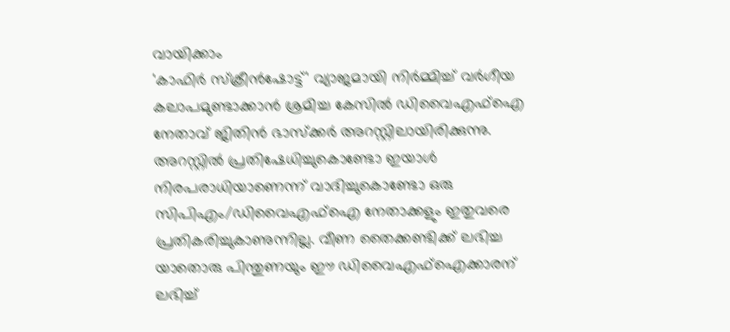വായിക്കാം
'കാഫിർ സ്ക്രീൻഷോട്ട്' വ്യാജമായി നിർമ്മിച്ച് വർഗീയ കലാപമുണ്ടാക്കാൻ ശ്രമിച്ച കേസിൽ ഡിവൈഎഫ്ഐ നേതാവ് ജിതിൻ ഭാസ്ക്കർ അറസ്റ്റിലായിരിക്കുന്നു. അറസ്റ്റിൽ പ്രതിഷേധിച്ചുകൊണ്ടോ ഇയാൾ നിരപരാധിയാണെന്ന് വാദിച്ചുകൊണ്ടോ ഒരു സിപിഎം/ഡിവൈഎഫ്ഐ നേതാക്കളും ഇതുവരെ പ്രതികരിച്ചുകാണുന്നില്ല. വീണ തൈക്കണ്ടിക്ക് ലഭിച്ച യാതൊരു പിന്തുണയും ഈ ഡിവൈഎഫ്ഐക്കാരന് ലഭിച്ച്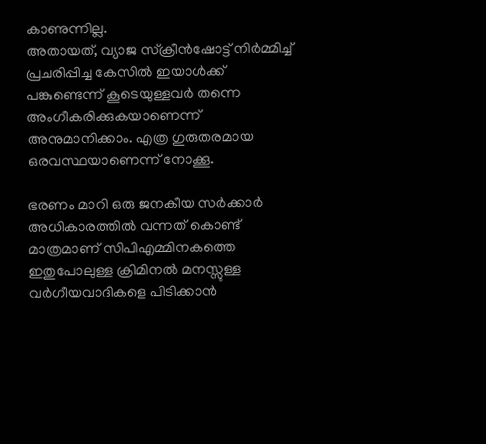കാണുന്നില്ല.
അതായത്, വ്യാജ സ്ക്രീൻഷോട്ട് നിർമ്മിച്ച് പ്രചരിപ്പിച്ച കേസിൽ ഇയാൾക്ക് പങ്കുണ്ടെന്ന് കൂടെയുള്ളവർ തന്നെ അംഗീകരിക്കുകയാണെന്ന് അനുമാനിക്കാം. എത്ര ഗുരുതരമായ ഒരവസ്ഥയാണെന്ന് നോക്കൂ.

ഭരണം മാറി ഒരു ജനകീയ സർക്കാർ അധികാരത്തിൽ വന്നത് കൊണ്ട് മാത്രമാണ് സിപിഎമ്മിനകത്തെ ഇതുപോലുള്ള ക്രിമിനൽ മനസ്സുള്ള വർഗീയവാദികളെ പിടിക്കാൻ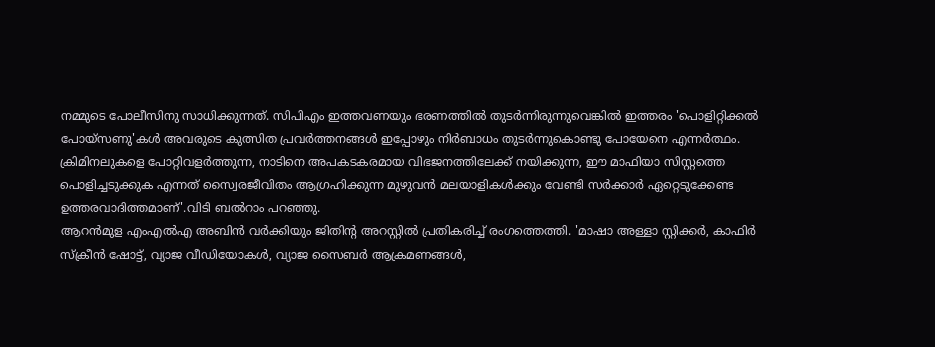നമ്മുടെ പോലീസിനു സാധിക്കുന്നത്. സിപിഎം ഇത്തവണയും ഭരണത്തിൽ തുടർന്നിരുന്നുവെങ്കിൽ ഇത്തരം 'പൊളിറ്റിക്കൽ പോയ്സണു'കൾ അവരുടെ കുത്സിത പ്രവർത്തനങ്ങൾ ഇപ്പോഴും നിർബാധം തുടർന്നുകൊണ്ടു പോയേനെ എന്നർത്ഥം.
ക്രിമിനലുകളെ പോറ്റിവളർത്തുന്ന, നാടിനെ അപകടകരമായ വിഭജനത്തിലേക്ക് നയിക്കുന്ന, ഈ മാഫിയാ സിസ്റ്റത്തെ പൊളിച്ചടുക്കുക എന്നത് സ്വൈരജീവിതം ആഗ്രഹിക്കുന്ന മുഴുവൻ മലയാളികൾക്കും വേണ്ടി സർക്കാർ ഏറ്റെടുക്കേണ്ട ഉത്തരവാദിത്തമാണ്'.വിടി ബൽറാം പറഞ്ഞു.
ആറൻമുള എംഎൽഎ അബിൻ വർക്കിയും ജിതിൻ്റ അറസ്റ്റിൽ പ്രതികരിച്ച് രംഗത്തെത്തി. 'മാഷാ അള്ളാ സ്റ്റിക്കർ, കാഫിർ സ്ക്രീൻ ഷോട്ട്, വ്യാജ വീഡിയോകൾ, വ്യാജ സൈബർ ആക്രമണങ്ങൾ,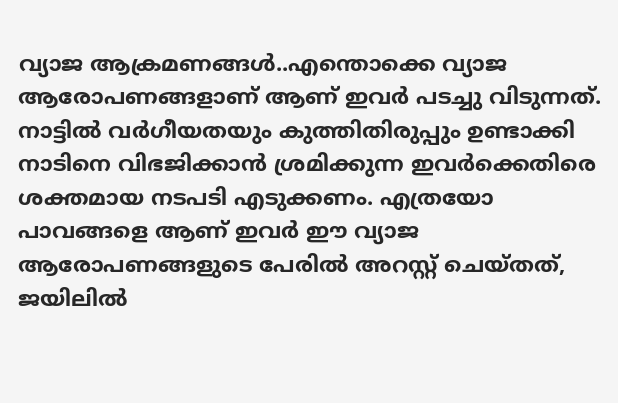വ്യാജ ആക്രമണങ്ങൾ..എന്തൊക്കെ വ്യാജ ആരോപണങ്ങളാണ് ആണ് ഇവർ പടച്ചു വിടുന്നത്. നാട്ടിൽ വർഗീയതയും കുത്തിതിരുപ്പും ഉണ്ടാക്കി നാടിനെ വിഭജിക്കാൻ ശ്രമിക്കുന്ന ഇവർക്കെതിരെ ശക്തമായ നടപടി എടുക്കണം. എത്രയോ പാവങ്ങളെ ആണ് ഇവർ ഈ വ്യാജ ആരോപണങ്ങളുടെ പേരിൽ അറസ്റ്റ് ചെയ്തത്, ജയിലിൽ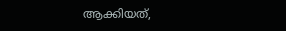ആക്കിയത്,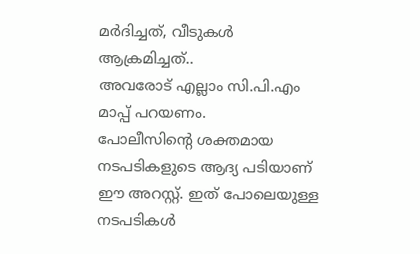മർദിച്ചത്, വീടുകൾ ആക്രമിച്ചത്..
അവരോട് എല്ലാം സി.പി.എം മാപ്പ് പറയണം.
പോലീസിന്റെ ശക്തമായ നടപടികളുടെ ആദ്യ പടിയാണ് ഈ അറസ്റ്റ്. ഇത് പോലെയുള്ള നടപടികൾ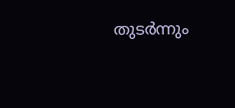തുടർന്നും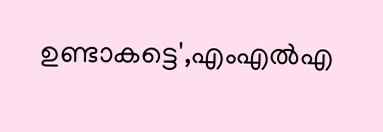ഉണ്ടാകട്ടെ',എംഎൽഎ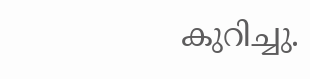കുറിച്ചു.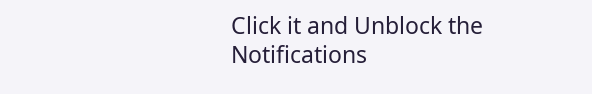Click it and Unblock the Notifications